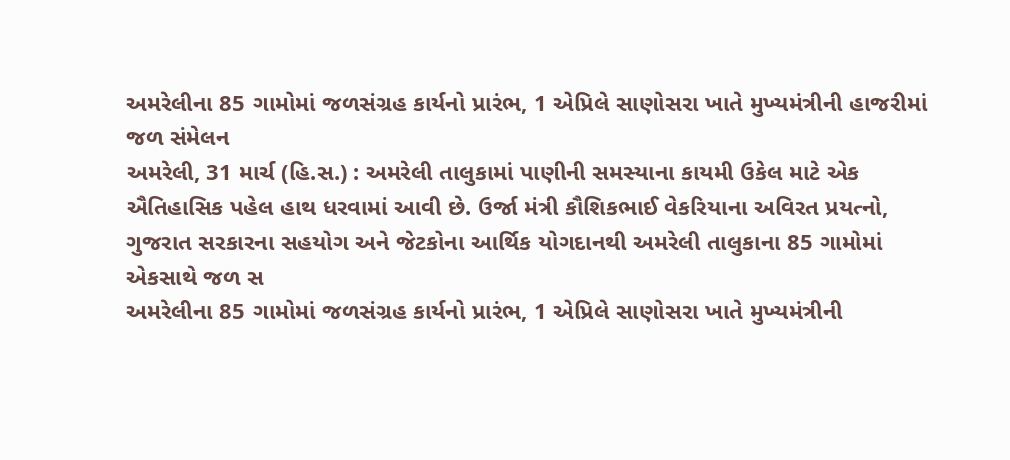અમરેલીના 85 ગામોમાં જળસંગ્રહ કાર્યનો પ્રારંભ, 1 એપ્રિલે સાણોસરા ખાતે મુખ્યમંત્રીની હાજરીમાં જળ સંમેલન
અમરેલી, 31 માર્ચ (હિ.સ.) : અમરેલી તાલુકામાં પાણીની સમસ્યાના કાયમી ઉકેલ માટે એક ઐતિહાસિક પહેલ હાથ ધરવામાં આવી છે. ઉર્જા મંત્રી કૌશિકભાઈ વેકરિયાના અવિરત પ્રયત્નો, ગુજરાત સરકારના સહયોગ અને જેટકોના આર્થિક યોગદાનથી અમરેલી તાલુકાના 85 ગામોમાં એકસાથે જળ સ
અમરેલીના 85 ગામોમાં જળસંગ્રહ કાર્યનો પ્રારંભ, 1 એપ્રિલે સાણોસરા ખાતે મુખ્યમંત્રીની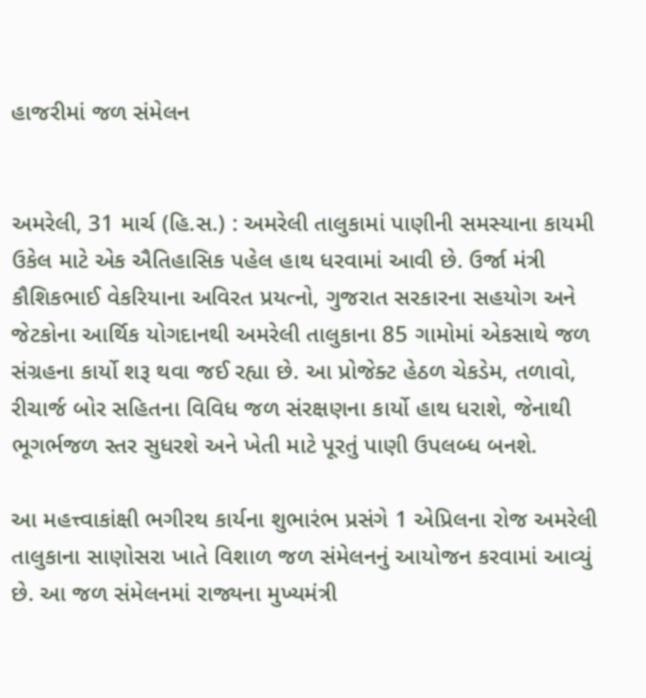હાજરીમાં જળ સંમેલન


અમરેલી, 31 માર્ચ (હિ.સ.) : અમરેલી તાલુકામાં પાણીની સમસ્યાના કાયમી ઉકેલ માટે એક ઐતિહાસિક પહેલ હાથ ધરવામાં આવી છે. ઉર્જા મંત્રી કૌશિકભાઈ વેકરિયાના અવિરત પ્રયત્નો, ગુજરાત સરકારના સહયોગ અને જેટકોના આર્થિક યોગદાનથી અમરેલી તાલુકાના 85 ગામોમાં એકસાથે જળ સંગ્રહના કાર્યો શરૂ થવા જઈ રહ્યા છે. આ પ્રોજેક્ટ હેઠળ ચેકડેમ, તળાવો, રીચાર્જ બોર સહિતના વિવિધ જળ સંરક્ષણના કાર્યો હાથ ધરાશે, જેનાથી ભૂગર્ભજળ સ્તર સુધરશે અને ખેતી માટે પૂરતું પાણી ઉપલબ્ધ બનશે.

આ મહત્ત્વાકાંક્ષી ભગીરથ કાર્યના શુભારંભ પ્રસંગે 1 એપ્રિલના રોજ અમરેલી તાલુકાના સાણોસરા ખાતે વિશાળ જળ સંમેલનનું આયોજન કરવામાં આવ્યું છે. આ જળ સંમેલનમાં રાજ્યના મુખ્યમંત્રી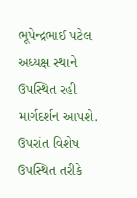ભૂપેન્દ્રભાઈ પટેલ અધ્યક્ષ સ્થાને ઉપસ્થિત રહી માર્ગદર્શન આપશે. ઉપરાંત વિશેષ ઉપસ્થિત તરીકે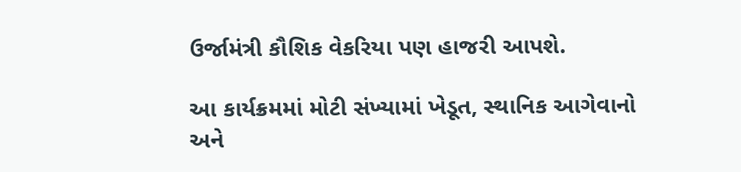ઉર્જામંત્રી કૌશિક વેકરિયા પણ હાજરી આપશે.

આ કાર્યક્રમમાં મોટી સંખ્યામાં ખેડૂત, સ્થાનિક આગેવાનો અને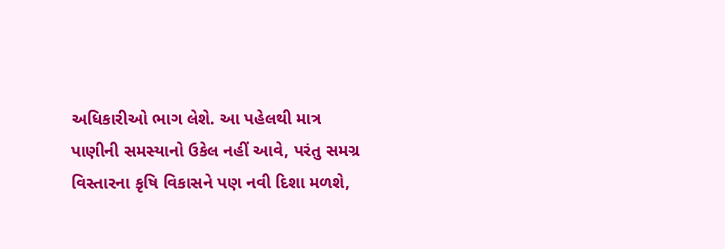અધિકારીઓ ભાગ લેશે. આ પહેલથી માત્ર પાણીની સમસ્યાનો ઉકેલ નહીં આવે, પરંતુ સમગ્ર વિસ્તારના કૃષિ વિકાસને પણ નવી દિશા મળશે,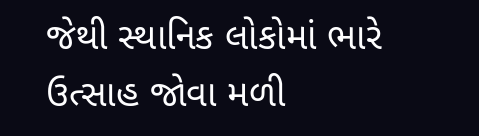જેથી સ્થાનિક લોકોમાં ભારે ઉત્સાહ જોવા મળી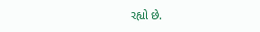રહ્યો છે.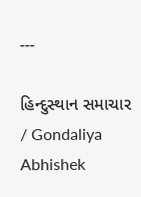---

હિન્દુસ્થાન સમાચાર / Gondaliya Abhishek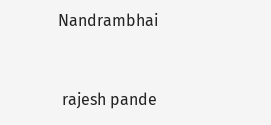Nandrambhai


 rajesh pande